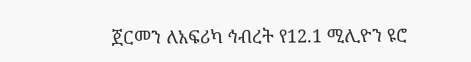ጀርመን ለአፍሪካ ኅብረት የ12.1 ሚሊዮን ዩሮ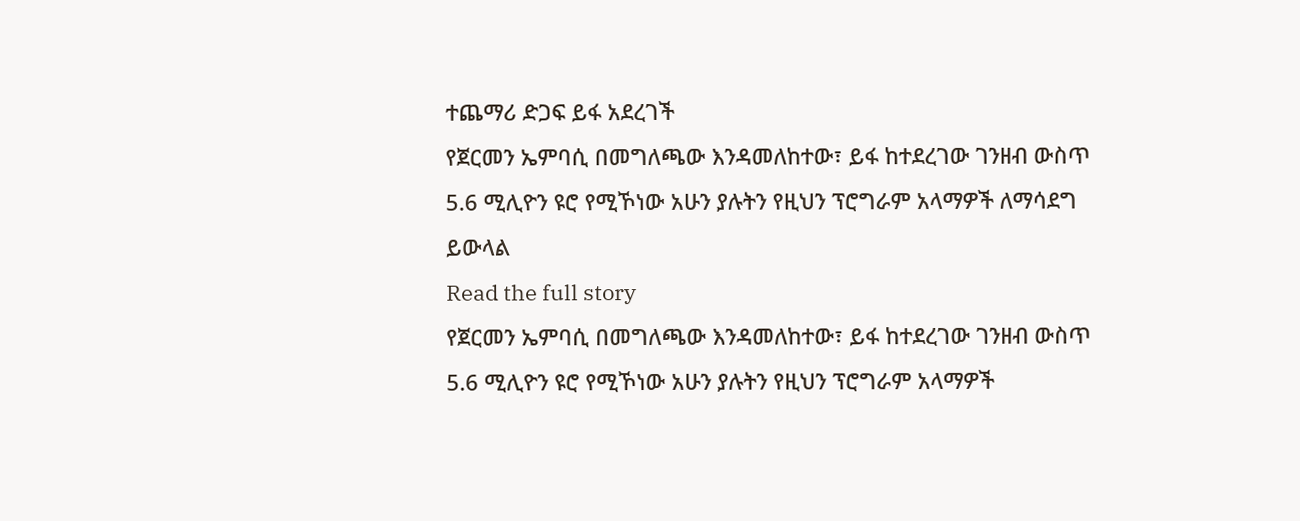ተጨማሪ ድጋፍ ይፋ አደረገች
የጀርመን ኤምባሲ በመግለጫው እንዳመለከተው፣ ይፋ ከተደረገው ገንዘብ ውስጥ 5.6 ሚሊዮን ዩሮ የሚኾነው አሁን ያሉትን የዚህን ፕሮግራም አላማዎች ለማሳደግ ይውላል
Read the full story
የጀርመን ኤምባሲ በመግለጫው እንዳመለከተው፣ ይፋ ከተደረገው ገንዘብ ውስጥ 5.6 ሚሊዮን ዩሮ የሚኾነው አሁን ያሉትን የዚህን ፕሮግራም አላማዎች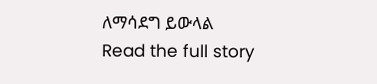ለማሳደግ ይውላል
Read the full story